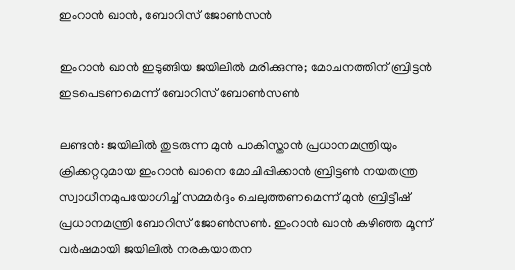ഇംറാൻ ഖാൻ, ബോറിസ് ജോൺസൻ

ഇംറാൻ ഖാൻ ഇടുങ്ങിയ ജയിലിൽ മരിക്കുന്നു; മോചനത്തിന് ബ്രിട്ടൻ ഇടപെടണമെന്ന് ബോറിസ് ബോൺസൺ

ലണ്ടൻ: ജയിലിൽ തുടരുന്ന മുൻ പാകിസ്താൻ പ്രധാനമന്ത്രിയും ക്രിക്കറ്ററുമായ ഇംറാൻ ഖാനെ മോചിപ്പിക്കാൻ ബ്രിട്ടൺ നയതന്ത്ര സ്വാധീനമുപയോഗിച്ച് സമ്മർദ്ദം ചെലുത്തണമെന്ന് മുൻ ബ്രിട്ടീഷ് പ്രധാനമന്ത്രി ബോറിസ് ജോൺസൺ. ഇംറാൻ ഖാൻ കഴിഞ്ഞ മൂന്ന് വർഷമായി ജയിലിൽ നരകയാതന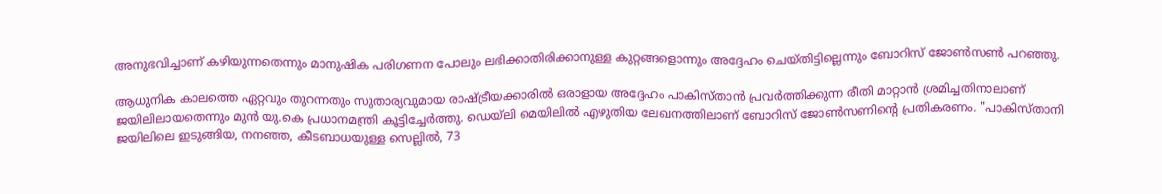അനുഭവിച്ചാണ് കഴിയുന്നതെന്നും മാനുഷിക പരിഗണന പോലും ലഭിക്കാതിരിക്കാനുള്ള കുറ്റങ്ങളൊന്നും അദ്ദേഹം ചെയ്തിട്ടില്ലെന്നും ബോറിസ് ജോൺസൺ പറഞ്ഞു.

ആധുനിക കാലത്തെ ഏറ്റവും തുറന്നതും സുതാര്യവുമായ രാഷ്ട്രീയക്കാരിൽ ഒരാളായ അദ്ദേഹം പാകിസ്താൻ പ്രവർത്തിക്കുന്ന രീതി മാറ്റാൻ ശ്രമിച്ചതിനാലാണ് ജയിലിലായതെന്നും മുൻ യു.കെ പ്രധാനമന്ത്രി കൂട്ടിച്ചേർത്തു. ഡെയ്‌ലി മെയിലിൽ എഴുതിയ ലേഖനത്തിലാണ് ബോറിസ് ജോൺസണിന്റെ പ്രതികരണം. "പാകിസ്താനി ജയിലിലെ ഇടുങ്ങിയ, നനഞ്ഞ, കീടബാധയുള്ള സെല്ലിൽ, 73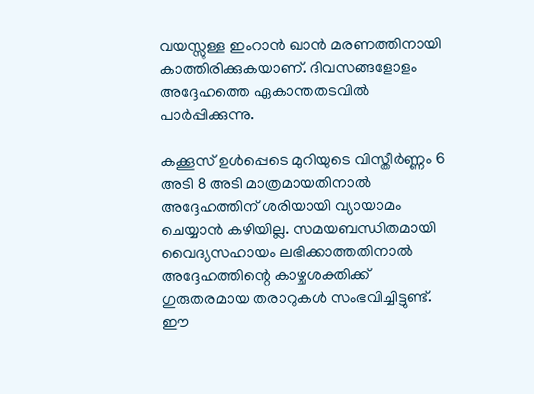വയസ്സുള്ള ഇംറാൻ ഖാൻ മരണത്തിനായി കാത്തിരിക്കുകയാണ്. ദിവസങ്ങളോളം അദ്ദേഹത്തെ ഏകാന്തതടവിൽ പാർപ്പിക്കുന്നു.

കക്കൂസ് ഉൾപ്പെടെ മുറിയുടെ വിസ്തീർണ്ണം 6 അടി 8 അടി മാത്രമായതിനാൽ അദ്ദേഹത്തിന് ശരിയായി വ്യായാമം ചെയ്യാൻ കഴിയില്ല. സമയബന്ധിതമായി വൈദ്യസഹായം ലഭിക്കാത്തതിനാൽ അദ്ദേഹത്തിന്റെ കാഴ്ചശക്തിക്ക് ഗുരുതരമായ തരാറുകൾ സംഭവിച്ചിട്ടുണ്ട്. ഈ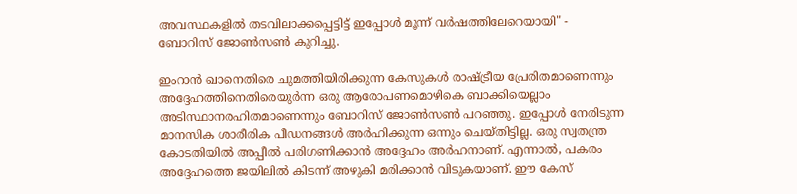അവസ്ഥകളിൽ തടവിലാക്കപ്പെട്ടിട്ട് ഇപ്പോൾ മൂന്ന് വർഷത്തിലേറെയായി" - ബോറിസ് ജോൺസൺ കുറിച്ചു.

ഇംറാൻ ഖാനെതിരെ ചുമത്തിയിരിക്കുന്ന കേസുകൾ രാഷ്ട്രീയ പ്രേരിതമാണെന്നും അദ്ദേഹത്തിനെതിരെയുർന്ന ഒരു ആരോപണമൊഴികെ ബാക്കിയെല്ലാം അടിസ്ഥാനരഹിതമാണെന്നും ബോറിസ് ജോൺസൺ പറഞ്ഞു. ഇപ്പോൾ നേരിടുന്ന മാനസിക ശാരീരിക പീഡനങ്ങൾ അർഹിക്കുന്ന ഒന്നും ചെയ്തിട്ടില്ല. ഒരു സ്വതന്ത്ര കോടതിയിൽ അപ്പീൽ പരിഗണിക്കാൻ അദ്ദേഹം അർഹനാണ്. എന്നാൽ, പകരം അദ്ദേഹത്തെ ജയിലിൽ കിടന്ന് അഴുകി മരിക്കാൻ വിടുകയാണ്. ഈ കേസ്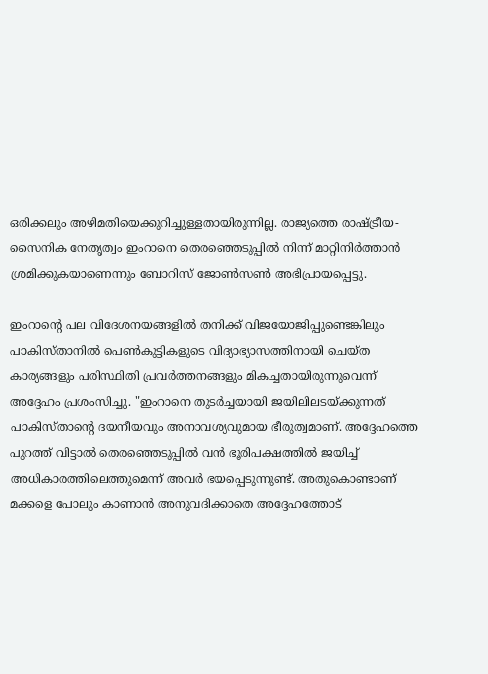ഒരിക്കലും അഴിമതിയെക്കുറിച്ചുള്ളതായിരുന്നില്ല. രാജ്യത്തെ രാഷ്ട്രീയ-സൈനിക നേതൃത്വം ഇംറാനെ തെരഞ്ഞെടുപ്പിൽ നിന്ന് മാറ്റിനിർത്താൻ ശ്രമിക്കുകയാണെന്നും ബോറിസ് ജോൺസൺ അഭിപ്രായപ്പെട്ടു.

ഇംറാന്റെ പല വിദേശനയങ്ങളിൽ തനിക്ക് വിജയോജിപ്പുണ്ടെങ്കിലും പാകിസ്താനിൽ പെൺകുട്ടികളുടെ വിദ്യാഭ്യാസത്തിനായി ചെയ്ത കാര്യങ്ങളും പരിസ്ഥിതി പ്രവർത്തനങ്ങളും മികച്ചതായിരുന്നുവെന്ന് അദ്ദേഹം പ്രശംസിച്ചു. "ഇംറാനെ തുടർച്ചയായി ജയിലിലടയ്ക്കുന്നത് പാകിസ്താന്റെ ദയനീയവും അനാവശ്യവുമായ ഭീരുത്വമാണ്. അദ്ദേഹത്തെ പുറത്ത് വിട്ടാൽ തെരഞ്ഞെടുപ്പിൽ വൻ ഭൂരിപക്ഷത്തിൽ ജയിച്ച് അധികാരത്തിലെത്തുമെന്ന് അവർ ഭയപ്പെടുന്നുണ്ട്. അതുകൊണ്ടാണ് മക്കളെ പോലും കാണാൻ അനുവദിക്കാതെ അദ്ദേഹത്തോട്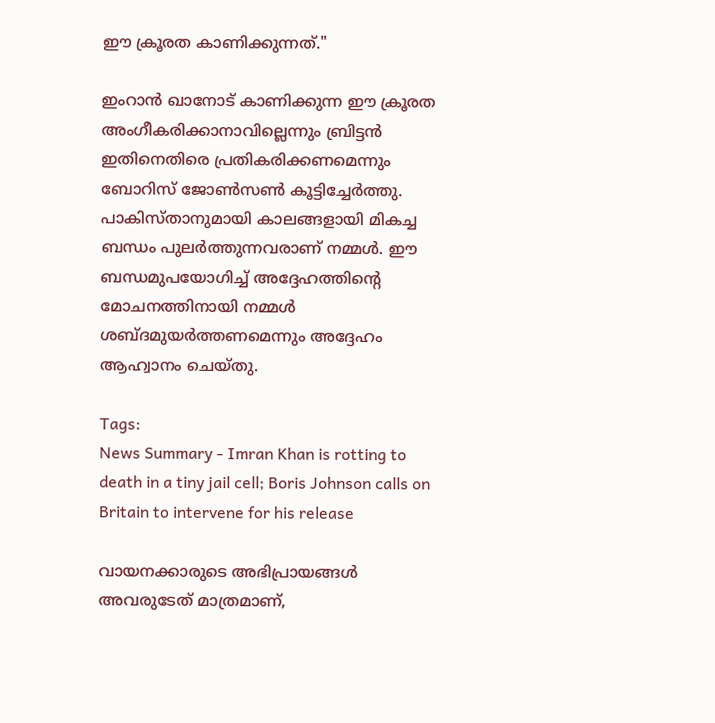ഈ ക്രൂരത കാണിക്കുന്നത്."

ഇംറാൻ ഖാനോട് കാണിക്കുന്ന ഈ ക്രൂരത അംഗീകരിക്കാനാവില്ലെന്നും ബ്രിട്ടൻ ഇതിനെതിരെ പ്രതികരിക്കണമെന്നും ബോറിസ് ജോൺസൺ കൂട്ടിച്ചേർത്തു. പാകിസ്താനുമായി കാലങ്ങളായി മികച്ച ബന്ധം പുലർത്തുന്നവരാണ് നമ്മൾ. ഈ ബന്ധമുപയോഗിച്ച് അദ്ദേഹത്തിന്റെ മോചനത്തിനായി നമ്മൾ ശബ്ദമുയർത്തണമെന്നും അദ്ദേഹം ആഹ്വാനം ചെയ്തു.

Tags:
News Summary - Imran Khan is rotting to death in a tiny jail cell; Boris Johnson calls on Britain to intervene for his release

വായനക്കാരുടെ അഭിപ്രായങ്ങള്‍ അവരുടേത് മാത്രമാണ്,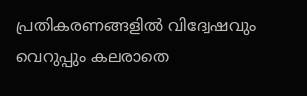പ്രതികരണങ്ങളിൽ വിദ്വേഷവും വെറുപ്പും കലരാതെ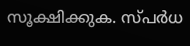സൂക്ഷിക്കുക. സ്പർധ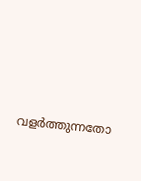വളർത്തുന്നതോ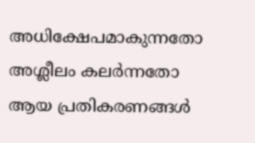അധിക്ഷേപമാകുന്നതോ അശ്ലീലം കലർന്നതോ ആയ പ്രതികരണങ്ങൾ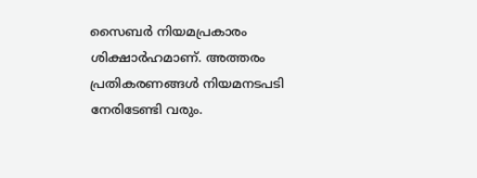സൈബർ നിയമപ്രകാരം ശിക്ഷാർഹമാണ്. അത്തരം പ്രതികരണങ്ങൾ നിയമനടപടി നേരിടേണ്ടി വരും.